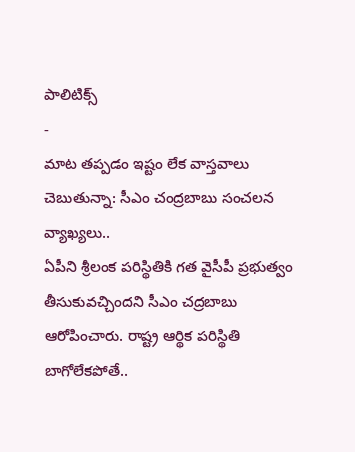పాలిటిక్స్
-
మాట తప్పడం ఇష్టం లేక వాస్తవాలు చెబుతున్నా: సీఎం చంద్రబాబు సంచలన వ్యాఖ్యలు..
ఏపీని శ్రీలంక పరిస్థితికి గత వైసీపీ ప్రభుత్వం తీసుకువచ్చిందని సీఎం చద్రబాబు ఆరోపించారు. రాష్ట్ర ఆర్థిక పరిస్థితి బాగోలేకపోతే..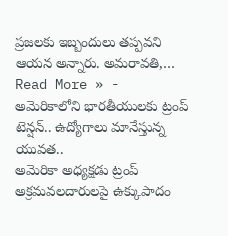ప్రజలకు ఇబ్బందులు తప్పవని ఆయన అన్నారు. అమరావతి,…
Read More » -
అమెరికాలోని భారతీయులకు ట్రంప్ టెన్షన్.. ఉద్యోగాలు మానేస్తున్న యువత..
అమెరికా అధ్యక్షడు ట్రంప్ అక్రమవలదారులపై ఉక్కుపాదం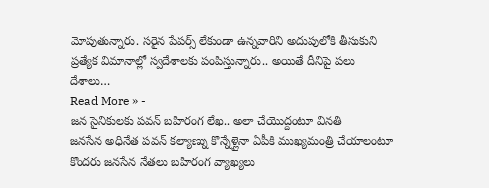మోపుతున్నారు. సరైన పేపర్స్ లేకుండా ఉన్నవారిని అదుపులోకి తీసుకుని ప్రత్యేక విమానాల్లో స్వదేశాలకు పంపిస్తున్నారు.. అయితే దీనిపై పలు దేశాలు…
Read More » -
జన సైనికులకు పవన్ బహిరంగ లేఖ.. అలా చేయొద్దంటూ వినతి
జనసేన అధినేత పవన్ కల్యాణ్ను కొన్నేళ్లైనా ఏపీకి ముఖ్యమంత్రి చేయాలంటూ కొందరు జనసేన నేతలు బహిరంగ వ్యాఖ్యలు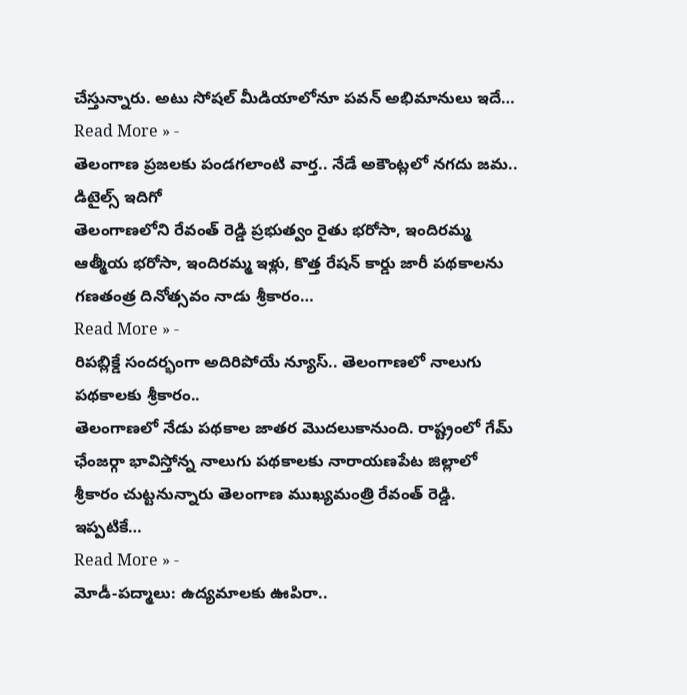చేస్తున్నారు. అటు సోషల్ మీడియాలోనూ పవన్ అభిమానులు ఇదే…
Read More » -
తెలంగాణ ప్రజలకు పండగలాంటి వార్త.. నేడే అకౌంట్లలో నగదు జమ.. డిటైల్స్ ఇదిగో
తెలంగాణలోని రేవంత్ రెడ్డి ప్రభుత్వం రైతు భరోసా, ఇందిరమ్మ ఆత్మీయ భరోసా, ఇందిరమ్మ ఇళ్లు, కొత్త రేషన్ కార్డు జారీ పథకాలను గణతంత్ర దినోత్సవం నాడు శ్రీకారం…
Read More » -
రిపబ్లిక్డే సందర్భంగా అదిరిపోయే న్యూస్.. తెలంగాణలో నాలుగు పథకాలకు శ్రీకారం..
తెలంగాణలో నేడు పథకాల జాతర మొదలుకానుంది. రాష్ట్రంలో గేమ్ ఛేంజర్గా భావిస్తోన్న నాలుగు పథకాలకు నారాయణపేట జిల్లాలో శ్రీకారం చుట్టనున్నారు తెలంగాణ ముఖ్యమంత్రి రేవంత్ రెడ్డి. ఇప్పటికే…
Read More » -
మోడీ-పద్మాలు: ఉద్యమాలకు ఊపిరా..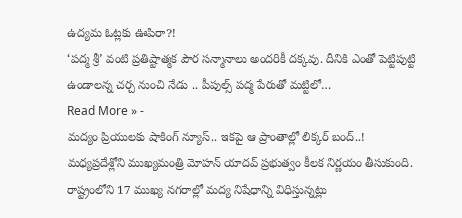ఉద్యమ ఓట్లకు ఊపిరా?!
‘పద్మ శ్రీ’ వంటి ప్రతిష్టాత్మక పౌర సన్మానాలు అందరికీ దక్కవు. దీనికి ఎంతో పెట్టిపుట్టి ఉండాలన్న చర్చ నుంచి నేడు .. పీపుల్స్ పద్మ పేరుతో మట్టిలో…
Read More » -
మద్యం ప్రియులకు షాకింగ్ న్యూస్.. ఇకపై ఆ ప్రాంతాల్లో లిక్కర్ బంద్..!
మధ్యప్రదేశ్లోని ముఖ్యమంత్రి మోహన్ యాదవ్ ప్రభుత్వం కీలక నిర్ణయం తీసుకుంది. రాష్ట్రంలోని 17 ముఖ్య నగరాల్లో మద్య నిషేధాన్ని విధిస్తున్నట్లు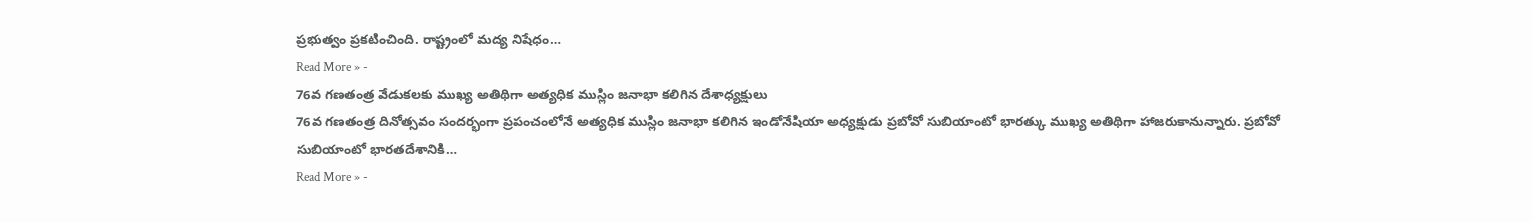ప్రభుత్వం ప్రకటించింది. రాష్ట్రంలో మద్య నిషేధం…
Read More » -
76వ గణతంత్ర వేడుకలకు ముఖ్య అతిథిగా అత్యధిక ముస్లిం జనాభా కలిగిన దేశాధ్యక్షులు
76వ గణతంత్ర దినోత్సవం సందర్భంగా ప్రపంచంలోనే అత్యధిక ముస్లిం జనాభా కలిగిన ఇండోనేషియా అధ్యక్షుడు ప్రబోవో సుబియాంటో భారత్కు ముఖ్య అతిథిగా హాజరుకానున్నారు. ప్రబోవో సుబియాంటో భారతదేశానికి…
Read More » -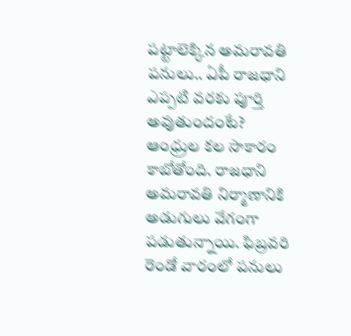పట్టాలెక్కిన అమరావతి పనులు.. ఏపీ రాజధాని ఎప్పటి వరకు పూర్తి అవుతుందంటే?
ఆంధ్రుల కల సాకారం కాబోతోంది. రాజధాని అమరావతి నిర్మాణానికి అడుగులు వేగంగా పడుతున్నాయి. ఫిబ్రవరి రెండో వారంలో పనులు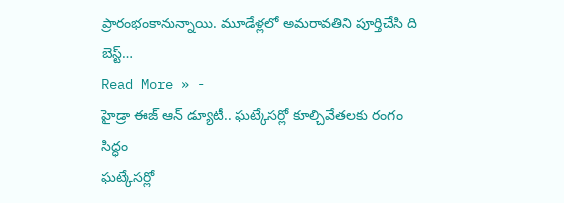ప్రారంభంకానున్నాయి. మూడేళ్లలో అమరావతిని పూర్తిచేసి ది బెస్ట్…
Read More » -
హైడ్రా ఈజ్ ఆన్ డ్యూటీ.. ఘట్కేసర్లో కూల్చివేతలకు రంగం సిద్ధం
ఘట్కేసర్లో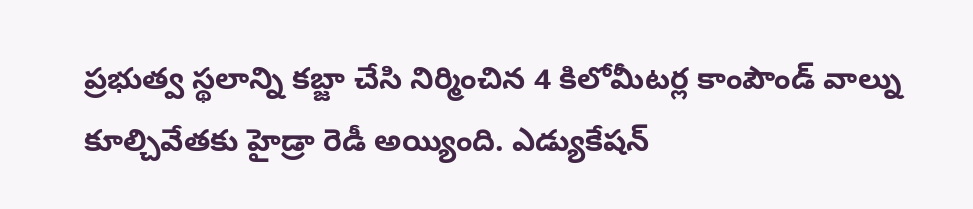ప్రభుత్వ స్థలాన్ని కబ్జా చేసి నిర్మించిన 4 కిలోమీటర్ల కాంపౌండ్ వాల్ను కూల్చివేతకు హైడ్రా రెడీ అయ్యింది. ఎడ్యుకేషన్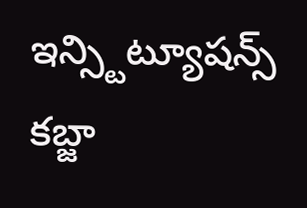ఇన్స్టిట్యూషన్స్ కబ్జా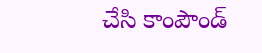చేసి కాంపౌండ్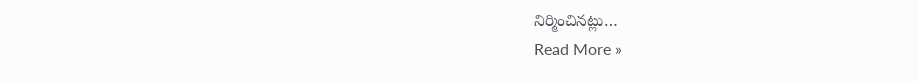నిర్మించినట్లు…
Read More »